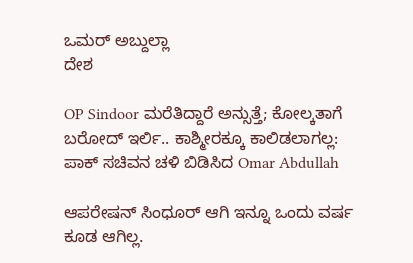ಒಮರ್ ಅಬ್ದುಲ್ಲಾ
ದೇಶ

OP Sindoor ಮರೆತಿದ್ದಾರೆ ಅನ್ಸುತ್ತೆ; ಕೋಲ್ಕತಾಗೆ ಬರೋದ್ ಇರ್ಲಿ.. ಕಾಶ್ಮೀರಕ್ಕೂ ಕಾಲಿಡಲಾಗಲ್ಲ: ಪಾಕ್ ಸಚಿವನ ಚಳಿ ಬಿಡಿಸಿದ Omar Abdullah

ಆಪರೇಷನ್ ಸಿಂಧೂರ್ ಆಗಿ ಇನ್ನೂ ಒಂದು ವರ್ಷ ಕೂಡ ಆಗಿಲ್ಲ.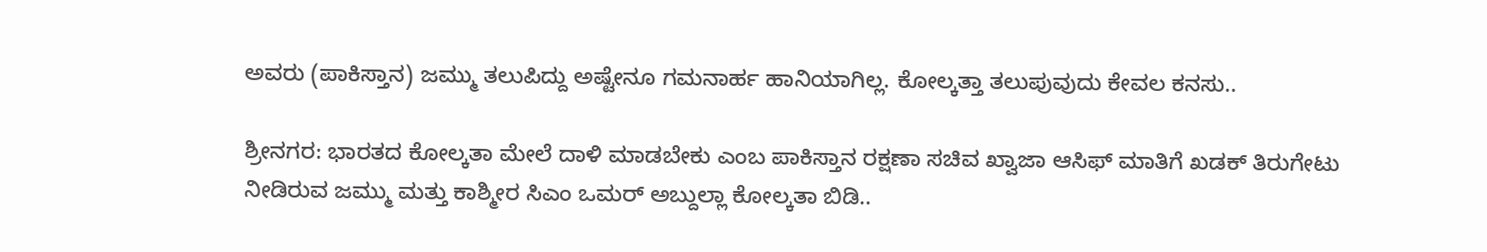ಅವರು (ಪಾಕಿಸ್ತಾನ) ಜಮ್ಮು ತಲುಪಿದ್ದು ಅಷ್ಟೇನೂ ಗಮನಾರ್ಹ ಹಾನಿಯಾಗಿಲ್ಲ. ಕೋಲ್ಕತ್ತಾ ತಲುಪುವುದು ಕೇವಲ ಕನಸು..

ಶ್ರೀನಗರ: ಭಾರತದ ಕೋಲ್ಕತಾ ಮೇಲೆ ದಾಳಿ ಮಾಡಬೇಕು ಎಂಬ ಪಾಕಿಸ್ತಾನ ರಕ್ಷಣಾ ಸಚಿವ ಖ್ವಾಜಾ ಆಸಿಫ್ ಮಾತಿಗೆ ಖಡಕ್ ತಿರುಗೇಟು ನೀಡಿರುವ ಜಮ್ಮು ಮತ್ತು ಕಾಶ್ಮೀರ ಸಿಎಂ ಒಮರ್ ಅಬ್ದುಲ್ಲಾ ಕೋಲ್ಕತಾ ಬಿಡಿ..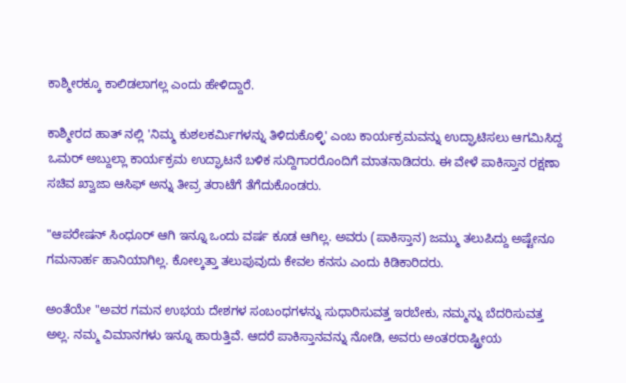ಕಾಶ್ಮೀರಕ್ಕೂ ಕಾಲಿಡಲಾಗಲ್ಲ ಎಂದು ಹೇಳಿದ್ದಾರೆ.

ಕಾಶ್ಮೀರದ ಹಾತ್ ನಲ್ಲಿ 'ನಿಮ್ಮ ಕುಶಲಕರ್ಮಿಗಳನ್ನು ತಿಳಿದುಕೊಳ್ಳಿ' ಎಂಬ ಕಾರ್ಯಕ್ರಮವನ್ನು ಉದ್ಘಾಟಿಸಲು ಆಗಮಿಸಿದ್ದ ಒಮರ್ ಅಬ್ದುಲ್ಲಾ ಕಾರ್ಯಕ್ರಮ ಉದ್ಘಾಟನೆ ಬಳಿಕ ಸುದ್ದಿಗಾರರೊಂದಿಗೆ ಮಾತನಾಡಿದರು. ಈ ವೇಳೆ ಪಾಕಿಸ್ತಾನ ರಕ್ಷಣಾ ಸಚಿವ ಖ್ವಾಜಾ ಆಸಿಫ್ ಅನ್ನು ತೀವ್ರ ತರಾಟೆಗೆ ತೆಗೆದುಕೊಂಡರು.

"ಆಪರೇಷನ್ ಸಿಂಧೂರ್ ಆಗಿ ಇನ್ನೂ ಒಂದು ವರ್ಷ ಕೂಡ ಆಗಿಲ್ಲ. ಅವರು (ಪಾಕಿಸ್ತಾನ) ಜಮ್ಮು ತಲುಪಿದ್ದು ಅಷ್ಟೇನೂ ಗಮನಾರ್ಹ ಹಾನಿಯಾಗಿಲ್ಲ. ಕೋಲ್ಕತ್ತಾ ತಲುಪುವುದು ಕೇವಲ ಕನಸು ಎಂದು ಕಿಡಿಕಾರಿದರು.

ಅಂತೆಯೇ "ಅವರ ಗಮನ ಉಭಯ ದೇಶಗಳ ಸಂಬಂಧಗಳನ್ನು ಸುಧಾರಿಸುವತ್ತ ಇರಬೇಕು, ನಮ್ಮನ್ನು ಬೆದರಿಸುವತ್ತ ಅಲ್ಲ. ನಮ್ಮ ವಿಮಾನಗಳು ಇನ್ನೂ ಹಾರುತ್ತಿವೆ. ಆದರೆ ಪಾಕಿಸ್ತಾನವನ್ನು ನೋಡಿ, ಅವರು ಅಂತರರಾಷ್ಟ್ರೀಯ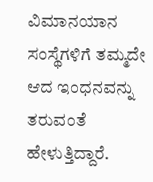ವಿಮಾನಯಾನ ಸಂಸ್ಥೆಗಳಿಗೆ ತಮ್ಮದೇ ಆದ ಇಂಧನವನ್ನು ತರುವಂತೆ ಹೇಳುತ್ತಿದ್ದಾರೆ.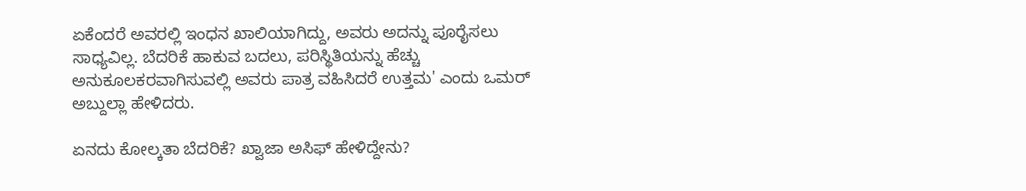ಏಕೆಂದರೆ ಅವರಲ್ಲಿ ಇಂಧನ ಖಾಲಿಯಾಗಿದ್ದು, ಅವರು ಅದನ್ನು ಪೂರೈಸಲು ಸಾಧ್ಯವಿಲ್ಲ. ಬೆದರಿಕೆ ಹಾಕುವ ಬದಲು, ಪರಿಸ್ಥಿತಿಯನ್ನು ಹೆಚ್ಚು ಅನುಕೂಲಕರವಾಗಿಸುವಲ್ಲಿ ಅವರು ಪಾತ್ರ ವಹಿಸಿದರೆ ಉತ್ತಮ' ಎಂದು ಒಮರ್ ಅಬ್ದುಲ್ಲಾ ಹೇಳಿದರು.

ಏನದು ಕೋಲ್ಕತಾ ಬೆದರಿಕೆ? ಖ್ವಾಜಾ ಅಸಿಫ್ ಹೇಳಿದ್ದೇನು?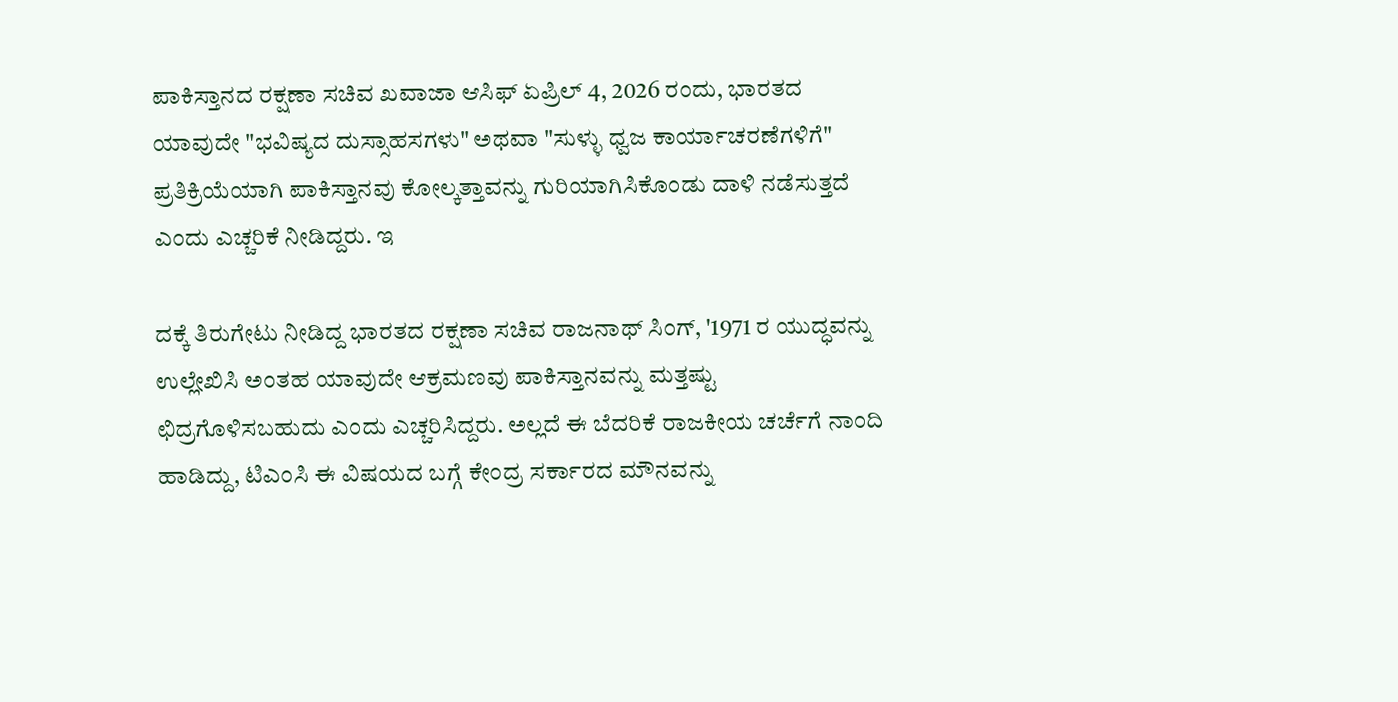ಪಾಕಿಸ್ತಾನದ ರಕ್ಷಣಾ ಸಚಿವ ಖವಾಜಾ ಆಸಿಫ್ ಏಪ್ರಿಲ್ 4, 2026 ರಂದು, ಭಾರತದ ಯಾವುದೇ "ಭವಿಷ್ಯದ ದುಸ್ಸಾಹಸಗಳು" ಅಥವಾ "ಸುಳ್ಳು ಧ್ವಜ ಕಾರ್ಯಾಚರಣೆಗಳಿಗೆ" ಪ್ರತಿಕ್ರಿಯೆಯಾಗಿ ಪಾಕಿಸ್ತಾನವು ಕೋಲ್ಕತ್ತಾವನ್ನು ಗುರಿಯಾಗಿಸಿಕೊಂಡು ದಾಳಿ ನಡೆಸುತ್ತದೆ ಎಂದು ಎಚ್ಚರಿಕೆ ನೀಡಿದ್ದರು. ಇ

ದಕ್ಕೆ ತಿರುಗೇಟು ನೀಡಿದ್ದ ಭಾರತದ ರಕ್ಷಣಾ ಸಚಿವ ರಾಜನಾಥ್ ಸಿಂಗ್, '1971 ರ ಯುದ್ಧವನ್ನು ಉಲ್ಲೇಖಿಸಿ ಅಂತಹ ಯಾವುದೇ ಆಕ್ರಮಣವು ಪಾಕಿಸ್ತಾನವನ್ನು ಮತ್ತಷ್ಟು ಛಿದ್ರಗೊಳಿಸಬಹುದು ಎಂದು ಎಚ್ಚರಿಸಿದ್ದರು. ಅಲ್ಲದೆ ಈ ಬೆದರಿಕೆ ರಾಜಕೀಯ ಚರ್ಚೆಗೆ ನಾಂದಿ ಹಾಡಿದ್ದು, ಟಿಎಂಸಿ ಈ ವಿಷಯದ ಬಗ್ಗೆ ಕೇಂದ್ರ ಸರ್ಕಾರದ ಮೌನವನ್ನು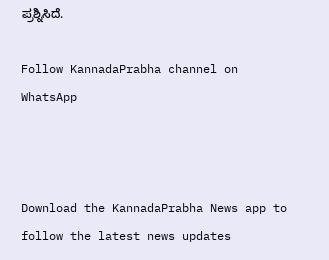ಪ್ರಶ್ನಿಸಿದೆ.

Follow KannadaPrabha channel on WhatsApp



Download the KannadaPrabha News app to follow the latest news updates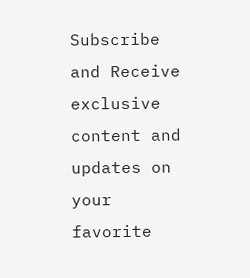Subscribe and Receive exclusive content and updates on your favorite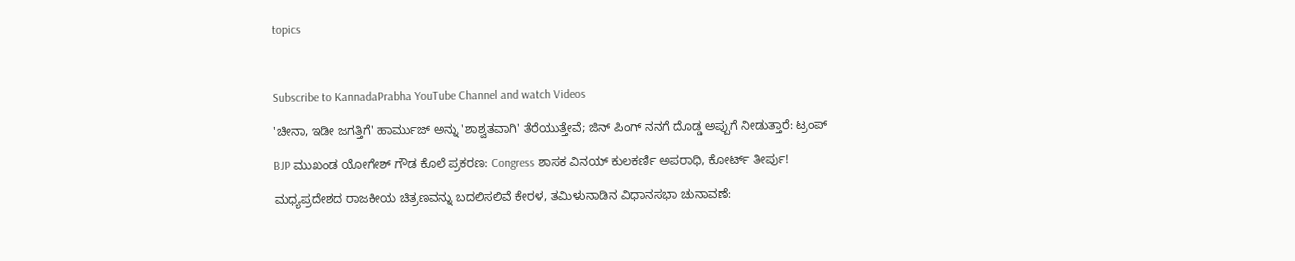topics



Subscribe to KannadaPrabha YouTube Channel and watch Videos

'ಚೀನಾ, ಇಡೀ ಜಗತ್ತಿಗೆ' ಹಾರ್ಮುಜ್ ಅನ್ನು 'ಶಾಶ್ವತವಾಗಿ' ತೆರೆಯುತ್ತೇವೆ; ಜಿನ್ ಪಿಂಗ್ ನನಗೆ ದೊಡ್ಡ ಅಪ್ಪುಗೆ ನೀಡುತ್ತಾರೆ: ಟ್ರಂಪ್

BJP ಮುಖಂಡ ಯೋಗೇಶ್ ಗೌಡ ಕೊಲೆ ಪ್ರಕರಣ: Congress ಶಾಸಕ ವಿನಯ್ ಕುಲಕರ್ಣಿ ಅಪರಾಧಿ, ಕೋರ್ಟ್ ತೀರ್ಪು!

ಮಧ್ಯಪ್ರದೇಶದ ರಾಜಕೀಯ ಚಿತ್ರಣವನ್ನು ಬದಲಿಸಲಿವೆ ಕೇರಳ, ತಮಿಳುನಾಡಿನ ವಿಧಾನಸಭಾ ಚುನಾವಣೆ: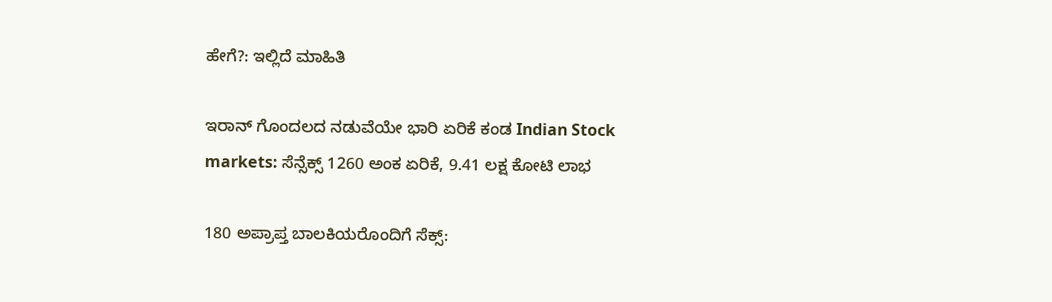ಹೇಗೆ?: ಇಲ್ಲಿದೆ ಮಾಹಿತಿ

ಇರಾನ್ ಗೊಂದಲದ ನಡುವೆಯೇ ಭಾರಿ ಏರಿಕೆ ಕಂಡ Indian Stock markets: ಸೆನ್ಸೆಕ್ಸ್ 1260 ಅಂಕ ಏರಿಕೆ, 9.41 ಲಕ್ಷ ಕೋಟಿ ಲಾಭ

180 ಅಪ್ರಾಪ್ತ ಬಾಲಕಿಯರೊಂದಿಗೆ ಸೆಕ್ಸ್: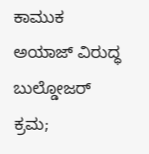ಕಾಮುಕ ಅಯಾಜ್‌ ವಿರುದ್ಧ ಬುಲ್ಡೋಜರ್ ಕ್ರಮ;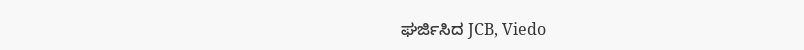ಘರ್ಜಿಸಿದ JCB, Viedo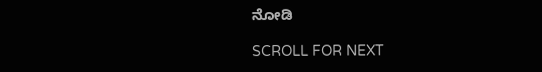ನೋಡಿ

SCROLL FOR NEXT